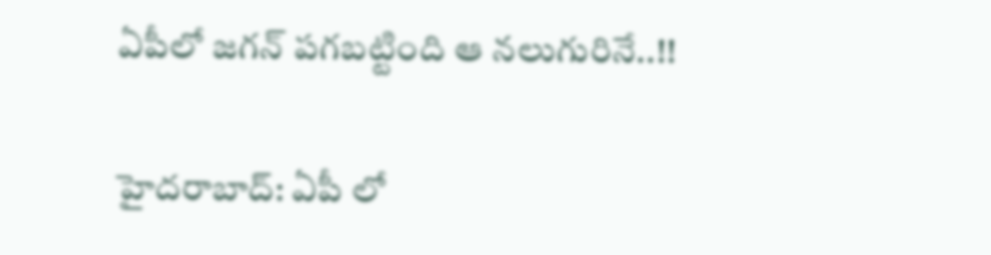ఏపీలో జ‌గ‌న్ ప‌గ‌బ‌ట్టింది ఆ న‌లుగురినే..!!

హైద‌రాబాద్: ఏపీ లో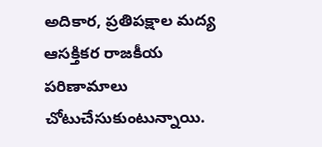అదికార, ప్ర‌తిప‌క్షాల మ‌ద్య ఆస‌క్తిక‌ర రాజ‌కీయ ప‌రిణామాలు చోటుచేసుకుంటున్నాయి.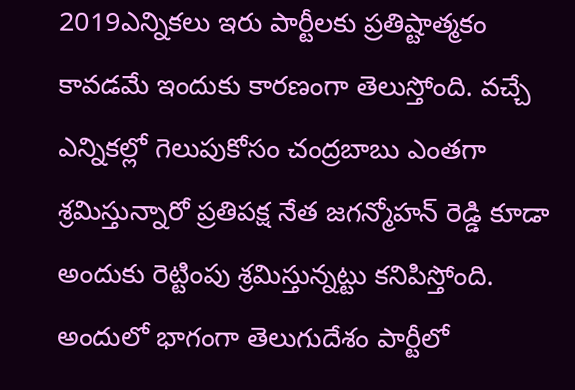2019ఎన్నిక‌లు ఇరు పార్టీల‌కు ప్ర‌తిష్టాత్మ‌కం కావ‌డ‌మే ఇందుకు కారణంగా తెలుస్తోంది. వ‌చ్చే ఎన్నిక‌ల్లో గెలుపుకోసం చంద్ర‌బాబు ఎంత‌గా శ్ర‌మిస్తున్నారో ప్ర‌తిప‌క్ష నేత జ‌గ‌న్మోహ‌న్ రెడ్డి కూడా అందుకు రెట్టింపు శ్ర‌మిస్తున్న‌ట్టు క‌నిపిస్తోంది. అందులో భాగంగా తెలుగుదేశం పార్టీలో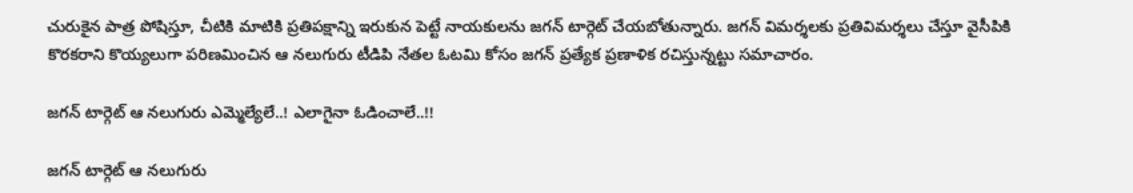చురుకైన పాత్ర పోషిస్తూ, చీటికి మాటికి ప్ర‌తిప‌క్షాన్ని ఇరుకున పెట్టే నాయ‌కుల‌ను జ‌గ‌న్ టార్గెట్ చేయ‌బోతున్నారు. జ‌గ‌న్ విమ‌ర్శ‌ల‌కు ప్ర‌తివిమ‌ర్శ‌లు చేస్తూ వైసీపికి కొర‌క‌రాని కొయ్య‌లుగా ప‌రిణ‌మించిన ఆ న‌లుగురు టీడిపి నేత‌ల ఓట‌మి కోసం జ‌గ‌న్ ప్ర‌త్యేక ప్ర‌ణాళిక రచిస్తున్న‌ట్టు స‌మాచారం.

జ‌గ‌న్ టార్గెట్ ఆ నలుగురు ఎమ్మెల్యేలే..! ఎలాగైనా ఓడించాలే..!!

జ‌గ‌న్ టార్గెట్ ఆ నలుగురు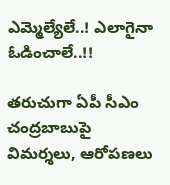ఎమ్మెల్యేలే..! ఎలాగైనా ఓడించాలే..!!

త‌రుచుగా ఏపీ సీఎం చంద్రబాబుపై విమర్శలు, ఆరోపణలు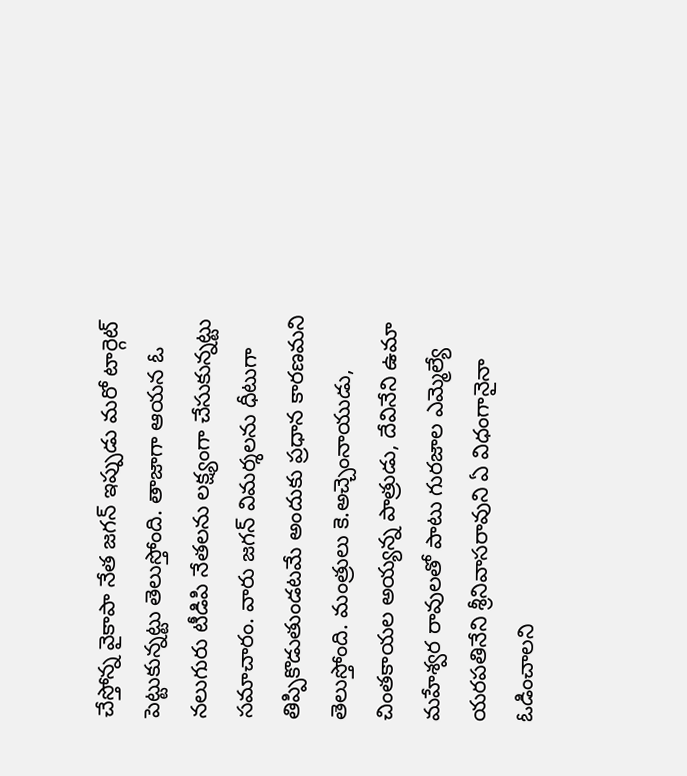చేస్తోన్న వైకాపా నేత జగన్‌ ఇప్పుడు మరో టార్గెట్ పెట్టుకున్నట్టు తెలుస్తోంది. తాజాగా ఆయన ఓ నలుగురు టీడిపి నేత‌ల‌ను లక్ష్యంగా చేసుకున్నట్టు సమాచారం. వారు జగన్ విమర్శలను ధీటుగా తిప్పికొడుతుండటమే అందుకు ప్రధాన కారణమని తెలుస్తోంది. మంత్రులు కె.అచ్చెంనాయుడు, చింతకాయల అయ్యన్న పాత్రుడు, దేవినేని ఉమా మహేశ్వర రావులతో పాటు గురజాల ఎమ్మెల్యే యరపతినేని శ్రీ‌నివాస‌రావుని ఏ విధంగానైనా ఓడించాలని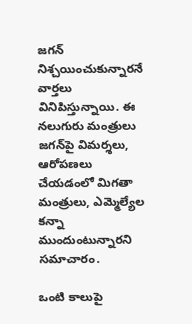జగన్‌ నిశ్చయించుకున్నారనే వార్తలు వినిపిస్తున్నాయి. ఈ నలుగురు మంత్రులు జగన్‌పై విమర్శలు, ఆరోపణలు చేయడంలో మిగతా మంత్రులు, ఎమ్మెల్యేల కన్నా ముందుంటున్నారని సమాచారం.

ఒంటి కాలుపై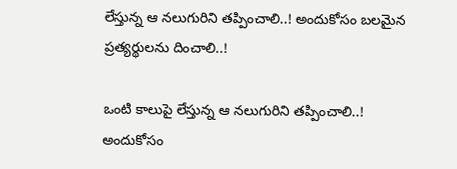లేస్తున్న ఆ న‌లుగురిని త‌ప్పించాలి..! అందుకోసం బ‌ల‌మైన ప్ర‌త్య‌ర్థుల‌ను దించాలి..!

ఒంటి కాలుపై లేస్తున్న ఆ న‌లుగురిని త‌ప్పించాలి..! అందుకోసం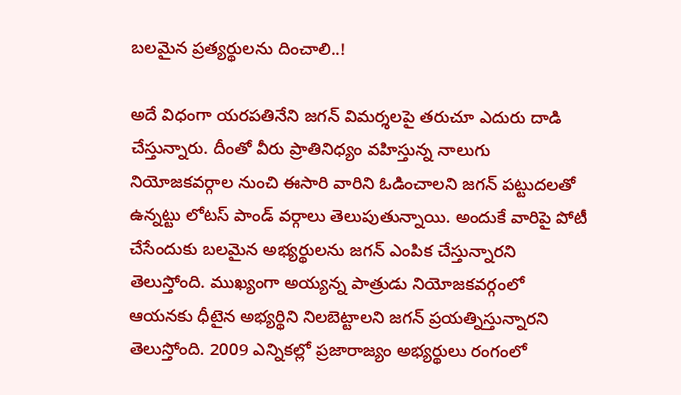బ‌ల‌మైన ప్ర‌త్య‌ర్థుల‌ను దించాలి..!

అదే విధంగా యరపతినేని జగన్‌ విమర్శలపై తరుచూ ఎదురు దాడి చేస్తున్నారు. దీంతో వీరు ప్రాతినిధ్యం వహిస్తున్న నాలుగు నియోజకవర్గాల నుంచి ఈసారి వారిని ఓడించాలని జగన్ ప‌ట్టుద‌ల‌తో ఉన్న‌ట్టు లోట‌స్ పాండ్ వ‌ర్గాలు తెలుపుతున్నాయి. అందుకే వారిపై పోటీ చేసేందుకు బలమైన అభ్యర్థులను జగన్ ఎంపిక చేస్తున్నారని తెలుస్తోంది‌. ముఖ్యంగా అయ్యన్న పాత్రుడు నియోజకవర్గంలో ఆయనకు ధీటైన అభ్యర్థిని నిలబెట్టాలని జగన్ ప్రయత్నిస్తున్నారని తెలుస్తోంది. 2009 ఎన్నికల్లో ప్రజారాజ్యం అభ్యర్థులు రంగంలో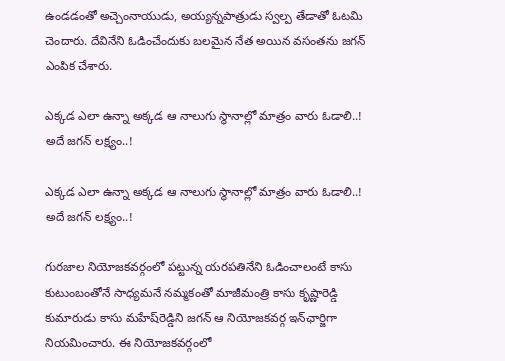ఉండడంతో అచ్చెంనాయుడు, అయ్యన్నపాత్రుడు స్వల్ప తేడాతో ఓటమి చెందారు. దేవినేని ఓడించేందుకు బలమైన నేత అయిన వసంతను జగన్‌ ఎంపిక చేశారు.

ఎక్క‌డ ఎలా ఉన్నా అక్క‌డ ఆ నాలుగు స్థానాల్లో మాత్రం వారు ఓడాలి..! అదే జ‌గ‌న్ ల‌క్ష్యం..!

ఎక్క‌డ ఎలా ఉన్నా అక్క‌డ ఆ నాలుగు స్థానాల్లో మాత్రం వారు ఓడాలి..! అదే జ‌గ‌న్ ల‌క్ష్యం..!

గురజాల నియోజకవర్గంలో పట్టున్న యరపతినేని ఓడించాలంటే కాసు కుటుంబంతోనే సాధ్యమనే నమ్మకంతో మాజీమంత్రి కాసు కృష్ణారెడ్డి కుమారుడు కాసు మహేష్‌రెడ్డిని జగన్‌ ఆ నియోజకవర్గ ఇన్‌ఛార్జిగా నియమించారు. ఈ నియోజకవర్గంలో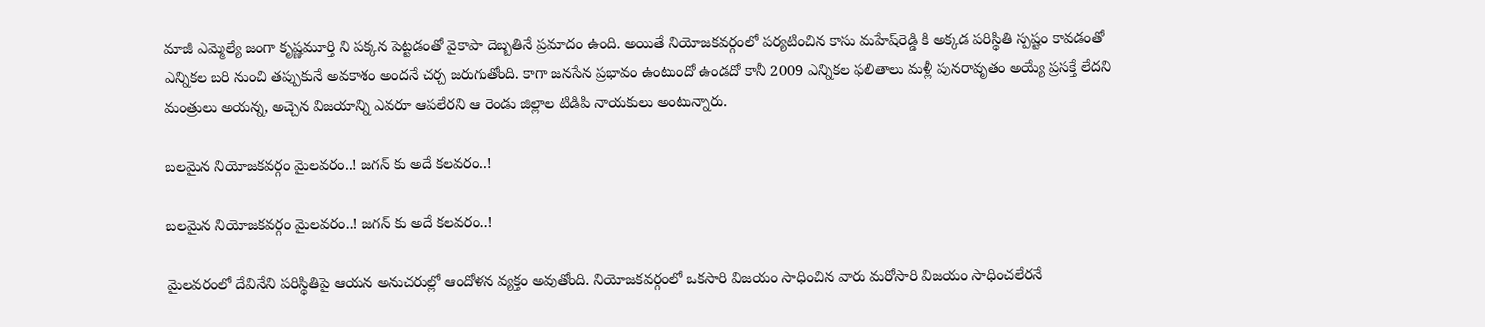మాజీ ఎమ్మెల్యే జంగా కృష్ణమూర్తి ని పక్కన పెట్టడంతో వైకాపా దెబ్బతినే ప్రమాదం ఉంది. అయితే నియోజకవర్గంలో పర్యటించిన కాసు మహేష్‌రెడ్డి కి అక్కడ పరిస్థితి స్పష్టం కావడంతో ఎన్నికల బరి నుంచి తప్పుకునే అవకాశం అందనే చ‌ర్చ జ‌రుగుతోంది. కాగా జనసేన ప్రభావం ఉంటుందో ఉండ‌దో కానీ 2009 ఎన్నికల ఫలితాలు మళ్లీ పునరావృతం అయ్యే ప్రసక్తే లేదని మంత్రులు అయన్న, అచ్చెన విజయాన్ని ఎవరూ ఆపలేరని ఆ రెండు జిల్లాల టిడిపి నాయకులు అంటున్నారు.

బ‌ల‌మైన నియోజ‌క‌వ‌ర్గం మైల‌వ‌రం..! జ‌గ‌న్ కు అదే క‌ల‌వ‌రం..!

బ‌ల‌మైన నియోజ‌క‌వ‌ర్గం మైల‌వ‌రం..! జ‌గ‌న్ కు అదే క‌ల‌వ‌రం..!

మైలవరంలో దేవినేని పరిస్థితిపై ఆయన అనుచరుల్లో ఆందోళన వ్యక్తం అవుతోంది. నియోజకవర్గంలో ఒకసారి విజయం సాధించిన వారు మరోసారి విజయం సాధించలేరనే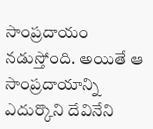సాంప్రదాయం నడుస్తోంది. అయితే ఆ సాంప్రదాయాన్ని ఎదుర్కొని దేవినేని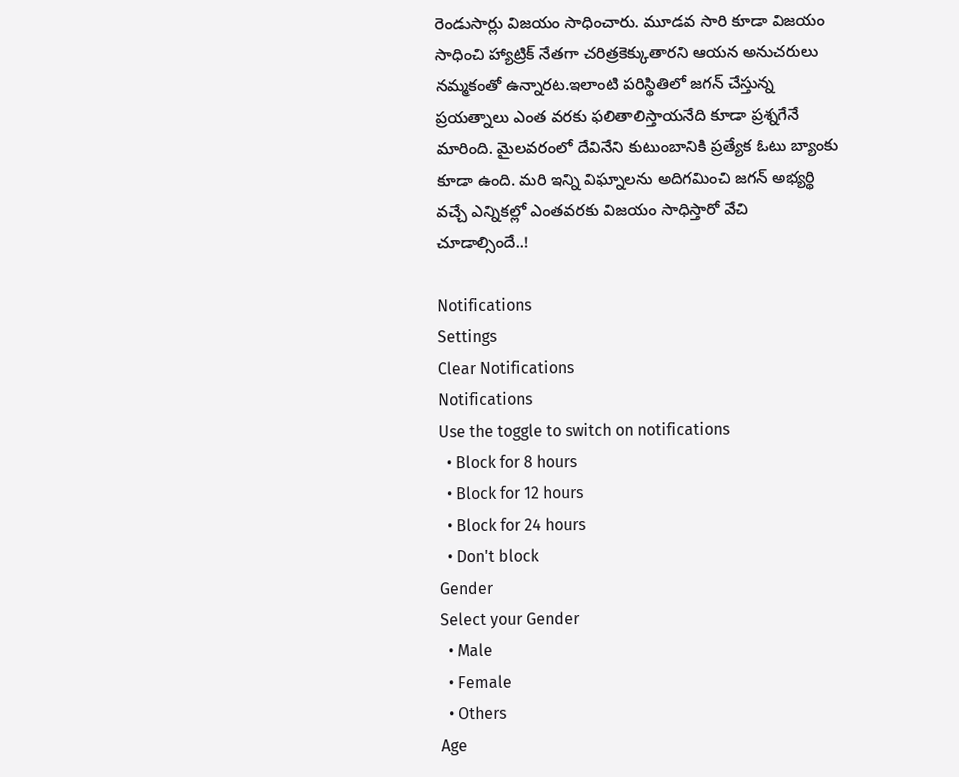రెండుసార్లు విజయం సాధించారు. మూడవ సారి కూడా విజయం సాధించి హ్యాట్రిక్‌ నేతగా చరిత్రకెక్కుతారని ఆయన అనుచరులు నమ్మకంతో ఉన్నారట.ఇలాంటి ప‌రిస్థితిలో జ‌గ‌న్ చేస్తున్న ప్ర‌య‌త్నాలు ఎంత వర‌కు ఫ‌లితాలిస్తాయ‌నేది కూడా ప్ర‌శ్నగేనే మారింది. మైల‌వ‌రంలో దేవినేని కుటుంబానికి ప్ర‌త్యేక ఓటు బ్యాంకు కూడా ఉంది. మ‌రి ఇన్ని విఘ్నాల‌ను అదిగ‌మించి జ‌గ‌న్ అభ్య‌ర్థి వ‌చ్చే ఎన్నిక‌ల్లో ఎంత‌వ‌ర‌కు విజ‌యం సాధిస్తారో వేచి చూడాల్సిందే..!

Notifications
Settings
Clear Notifications
Notifications
Use the toggle to switch on notifications
  • Block for 8 hours
  • Block for 12 hours
  • Block for 24 hours
  • Don't block
Gender
Select your Gender
  • Male
  • Female
  • Others
Age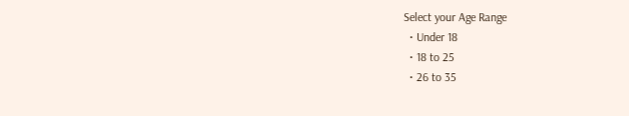Select your Age Range
  • Under 18
  • 18 to 25
  • 26 to 35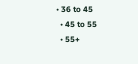• 36 to 45
  • 45 to 55
  • 55+